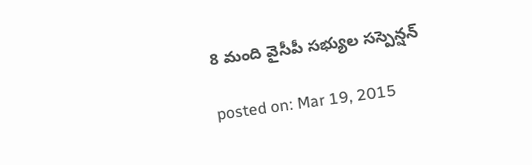8 మంది వైసీపీ సభ్యుల సస్పెన్షన్

posted on: Mar 19, 2015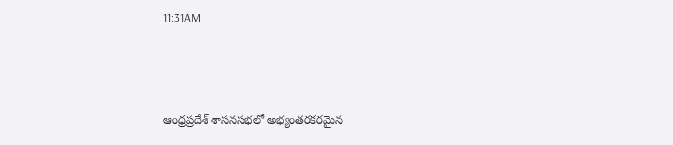11:31AM



ఆంధ్రప్రదేశ్ శాసనసభలో అభ్యంతరకరమైన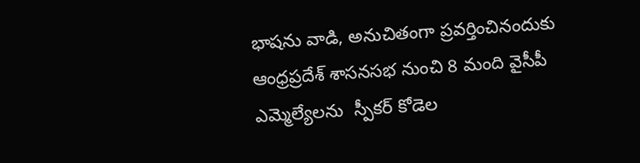భాషను వాడి, అనుచితంగా ప్రవర్తించినందుకు ఆంధ్రప్రదేశ్ శాసనసభ నుంచి 8 మంది వైసీపీ ఎమ్మెల్యేలను  స్పీకర్ కోడెల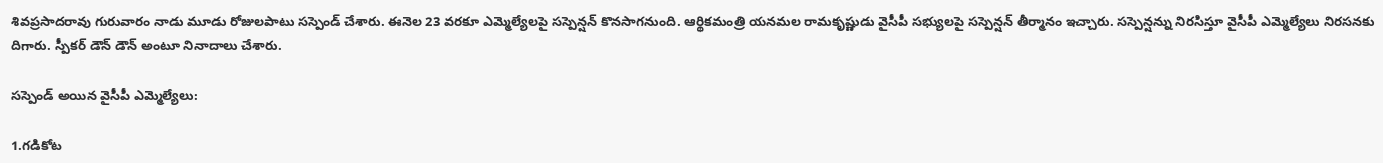శివప్రసాదరావు గురువారం నాడు మూడు రోజులపాటు సస్పెండ్ చేశారు. ఈనెల 23 వరకూ ఎమ్మెల్యేలపై సస్పెన్షన్ కొనసాగనుంది. ఆర్థికమంత్రి యనమల రామకృష్ణుడు వైసీపీ సభ్యులపై సస్పెన్షన్ తీర్మానం ఇచ్చారు. సస్పెన్షన్ను నిరసిస్తూ వైసీపీ ఎమ్మెల్యేలు నిరసనకు దిగారు. స్పీకర్ డౌన్ డౌన్ అంటూ నినాదాలు చేశారు.

సస్పెండ్ అయిన వైసీపీ ఎమ్మెల్యేలు:

1.గడికోట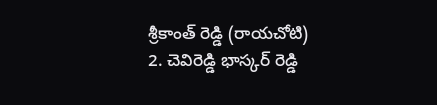శ్రీకాంత్ రెడ్డి (రాయచోటి)
2. చెవిరెడ్డి భాస్కర్ రెడ్డి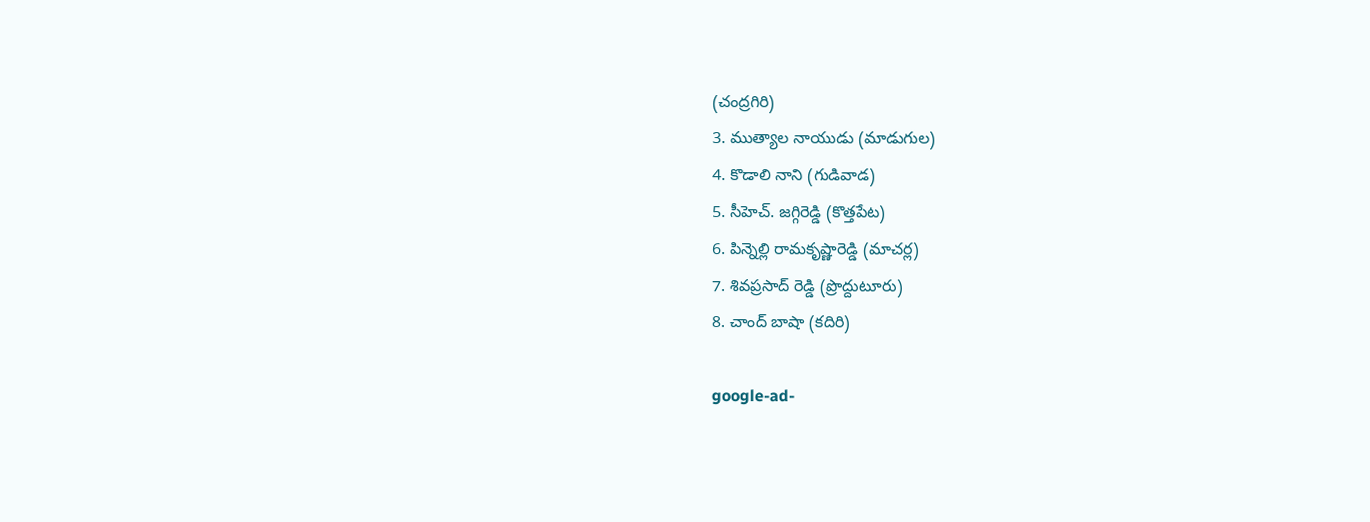(చంద్రగిరి)
3. ముత్యాల నాయుడు (మాడుగుల)
4. కొడాలి నాని (గుడివాడ)
5. సీహెచ్. జగ్గిరెడ్డి (కొత్తపేట)
6. పిన్నెల్లి రామకృష్ణారెడ్డి (మాచర్ల)
7. శివప్రసాద్ రెడ్డి (ప్రొద్దుటూరు)
8. చాంద్ బాషా (కదిరి)

google-ad-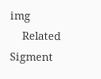img
    Related Sigment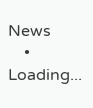News
    • Loading...